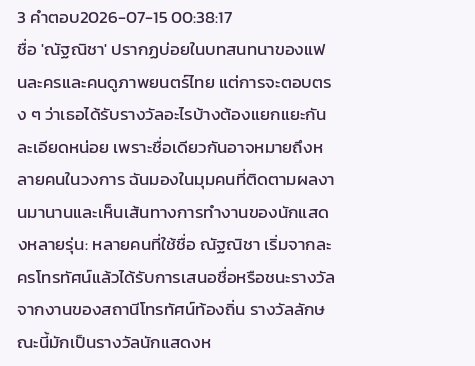3 คำตอบ2026-07-15 00:38:17
ชื่อ 'ณัฐณิชา' ปรากฏบ่อยในบทสนทนาของแฟนละครและคนดูภาพยนตร์ไทย แต่การจะตอบตรง ๆ ว่าเธอได้รับรางวัลอะไรบ้างต้องแยกแยะกันละเอียดหน่อย เพราะชื่อเดียวกันอาจหมายถึงหลายคนในวงการ ฉันมองในมุมคนที่ติดตามผลงานมานานและเห็นเส้นทางการทำงานของนักแสดงหลายรุ่น: หลายคนที่ใช้ชื่อ ณัฐณิชา เริ่มจากละครโทรทัศน์แล้วได้รับการเสนอชื่อหรือชนะรางวัลจากงานของสถานีโทรทัศน์ท้องถิ่น รางวัลลักษณะนี้มักเป็นรางวัลนักแสดงห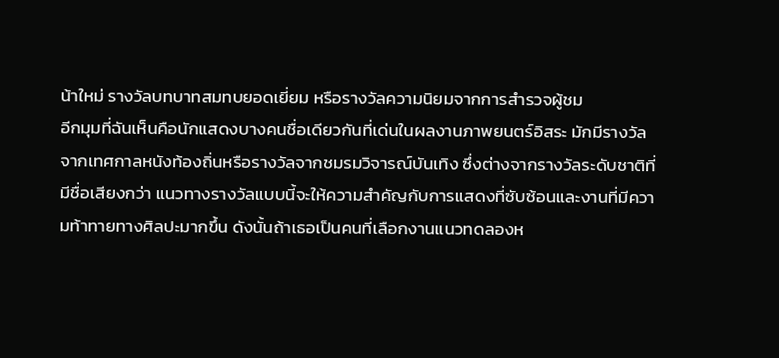น้าใหม่ รางวัลบทบาทสมทบยอดเยี่ยม หรือรางวัลความนิยมจากการสำรวจผู้ชม
อีกมุมที่ฉันเห็นคือนักแสดงบางคนชื่อเดียวกันที่เด่นในผลงานภาพยนตร์อิสระ มักมีรางวัลจากเทศกาลหนังท้องถิ่นหรือรางวัลจากชมรมวิจารณ์บันเทิง ซึ่งต่างจากรางวัลระดับชาติที่มีชื่อเสียงกว่า แนวทางรางวัลแบบนี้จะให้ความสำคัญกับการแสดงที่ซับซ้อนและงานที่มีความท้าทายทางศิลปะมากขึ้น ดังนั้นถ้าเธอเป็นคนที่เลือกงานแนวทดลองห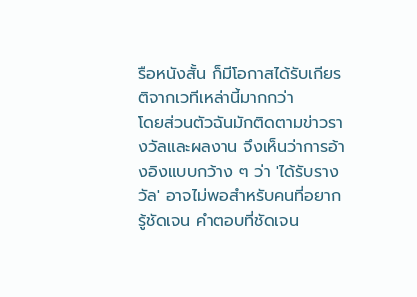รือหนังสั้น ก็มีโอกาสได้รับเกียรติจากเวทีเหล่านี้มากกว่า
โดยส่วนตัวฉันมักติดตามข่าวรางวัลและผลงาน จึงเห็นว่าการอ้างอิงแบบกว้าง ๆ ว่า 'ได้รับรางวัล' อาจไม่พอสำหรับคนที่อยากรู้ชัดเจน คำตอบที่ชัดเจน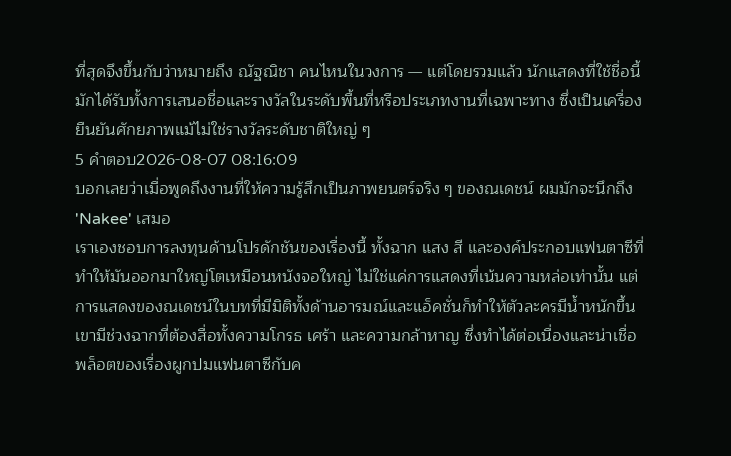ที่สุดจึงขึ้นกับว่าหมายถึง ณัฐณิชา คนไหนในวงการ — แต่โดยรวมแล้ว นักแสดงที่ใช้ชื่อนี้มักได้รับทั้งการเสนอชื่อและรางวัลในระดับพื้นที่หรือประเภทงานที่เฉพาะทาง ซึ่งเป็นเครื่องยืนยันศักยภาพแม้ไม่ใช่รางวัลระดับชาติใหญ่ ๆ
5 คำตอบ2026-08-07 08:16:09
บอกเลยว่าเมื่อพูดถึงงานที่ให้ความรู้สึกเป็นภาพยนตร์จริง ๆ ของณเดชน์ ผมมักจะนึกถึง 'Nakee' เสมอ
เราเองชอบการลงทุนด้านโปรดักชันของเรื่องนี้ ทั้งฉาก แสง สี และองค์ประกอบแฟนตาซีที่ทำให้มันออกมาใหญ่โตเหมือนหนังจอใหญ่ ไม่ใช่แค่การแสดงที่เน้นความหล่อเท่านั้น แต่การแสดงของณเดชน์ในบทที่มีมิติทั้งด้านอารมณ์และแอ็คชั่นก็ทำให้ตัวละครมีน้ำหนักขึ้น เขามีช่วงฉากที่ต้องสื่อทั้งความโกรธ เศร้า และความกล้าหาญ ซึ่งทำได้ต่อเนื่องและน่าเชื่อ
พล็อตของเรื่องผูกปมแฟนตาซีกับค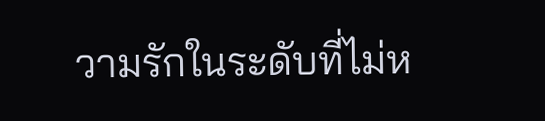วามรักในระดับที่ไม่ห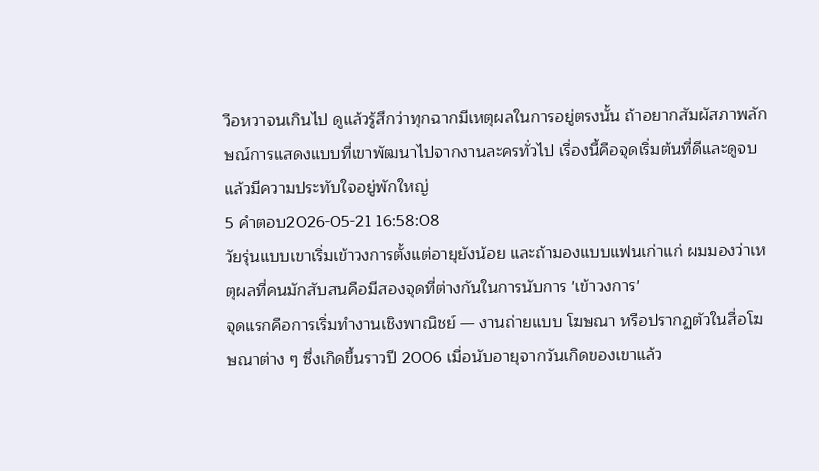วือหวาจนเกินไป ดูแล้วรู้สึกว่าทุกฉากมีเหตุผลในการอยู่ตรงนั้น ถ้าอยากสัมผัสภาพลักษณ์การแสดงแบบที่เขาพัฒนาไปจากงานละครทั่วไป เรื่องนี้คือจุดเริ่มต้นที่ดีและดูจบแล้วมีความประทับใจอยู่พักใหญ่
5 คำตอบ2026-05-21 16:58:08
วัยรุ่นแบบเขาเริ่มเข้าวงการตั้งแต่อายุยังน้อย และถ้ามองแบบแฟนเก่าแก่ ผมมองว่าเหตุผลที่คนมักสับสนคือมีสองจุดที่ต่างกันในการนับการ 'เข้าวงการ'
จุดแรกคือการเริ่มทำงานเชิงพาณิชย์ — งานถ่ายแบบ โฆษณา หรือปรากฏตัวในสื่อโฆษณาต่าง ๆ ซึ่งเกิดขึ้นราวปี 2006 เมื่อนับอายุจากวันเกิดของเขาแล้ว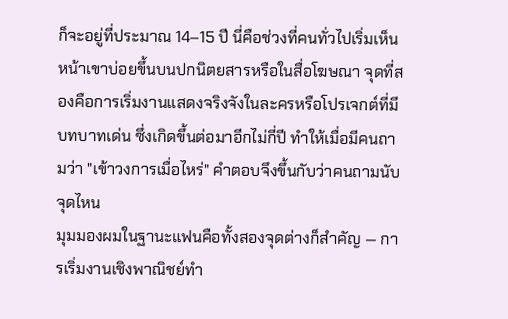ก็จะอยู่ที่ประมาณ 14–15 ปี นี่คือช่วงที่คนทั่วไปเริ่มเห็นหน้าเขาบ่อยขึ้นบนปกนิตยสารหรือในสื่อโฆษณา จุดที่สองคือการเริ่มงานแสดงจริงจังในละครหรือโปรเจกต์ที่มีบทบาทเด่น ซึ่งเกิดขึ้นต่อมาอีกไม่กี่ปี ทำให้เมื่อมีคนถามว่า "เข้าวงการเมื่อไหร่" คำตอบจึงขึ้นกับว่าคนถามนับจุดไหน
มุมมองผมในฐานะแฟนคือทั้งสองจุดต่างก็สำคัญ — การเริ่มงานเชิงพาณิชย์ทำ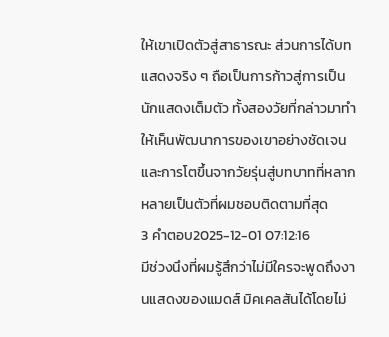ให้เขาเปิดตัวสู่สาธารณะ ส่วนการได้บทแสดงจริง ๆ ถือเป็นการก้าวสู่การเป็นนักแสดงเต็มตัว ทั้งสองวัยที่กล่าวมาทำให้เห็นพัฒนาการของเขาอย่างชัดเจน และการโตขึ้นจากวัยรุ่นสู่บทบาทที่หลากหลายเป็นตัวที่ผมชอบติดตามที่สุด
3 คำตอบ2025-12-01 07:12:16
มีช่วงนึงที่ผมรู้สึกว่าไม่มีใครจะพูดถึงงานแสดงของแมดส์ มิคเคลสันได้โดยไม่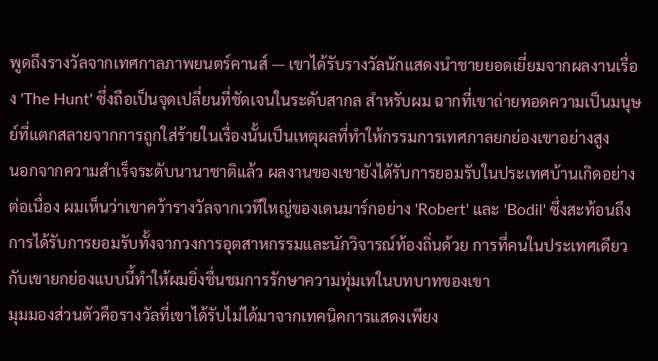พูดถึงรางวัลจากเทศกาลภาพยนตร์คานส์ — เขาได้รับรางวัลนักแสดงนำชายยอดเยี่ยมจากผลงานเรื่อง 'The Hunt' ซึ่งถือเป็นจุดเปลี่ยนที่ชัดเจนในระดับสากล สำหรับผม ฉากที่เขาถ่ายทอดความเป็นมนุษย์ที่แตกสลายจากการถูกใส่ร้ายในเรื่องนั้นเป็นเหตุผลที่ทำให้กรรมการเทศกาลยกย่องเขาอย่างสูง
นอกจากความสำเร็จระดับนานาชาติแล้ว ผลงานของเขายังได้รับการยอมรับในประเทศบ้านเกิดอย่างต่อเนื่อง ผมเห็นว่าเขาคว้ารางวัลจากเวทีใหญ่ของเดนมาร์กอย่าง 'Robert' และ 'Bodil' ซึ่งสะท้อนถึงการได้รับการยอมรับทั้งจากวงการอุตสาหกรรมและนักวิจารณ์ท้องถิ่นด้วย การที่คนในประเทศเดียวกับเขายกย่องแบบนี้ทำให้ผมยิ่งชื่นชมการรักษาความทุ่มเทในบทบาทของเขา
มุมมองส่วนตัวคือรางวัลที่เขาได้รับไม่ได้มาจากเทคนิคการแสดงเพียง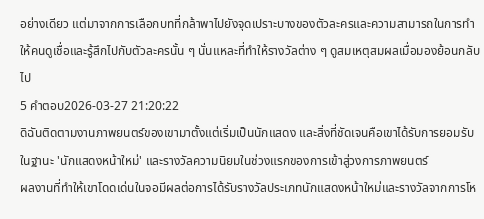อย่างเดียว แต่มาจากการเลือกบทที่กล้าพาไปยังจุดเปราะบางของตัวละครและความสามารถในการทำให้คนดูเชื่อและรู้สึกไปกับตัวละครนั้น ๆ นั่นแหละที่ทำให้รางวัลต่าง ๆ ดูสมเหตุสมผลเมื่อมองย้อนกลับไป
5 คำตอบ2026-03-27 21:20:22
ดิฉันติดตามงานภาพยนตร์ของเขามาตั้งแต่เริ่มเป็นนักแสดง และสิ่งที่ชัดเจนคือเขาได้รับการยอมรับในฐานะ 'นักแสดงหน้าใหม่' และรางวัลความนิยมในช่วงแรกของการเข้าสู่วงการภาพยนตร์
ผลงานที่ทำให้เขาโดดเด่นในจอมีผลต่อการได้รับรางวัลประเภทนักแสดงหน้าใหม่และรางวัลจากการโห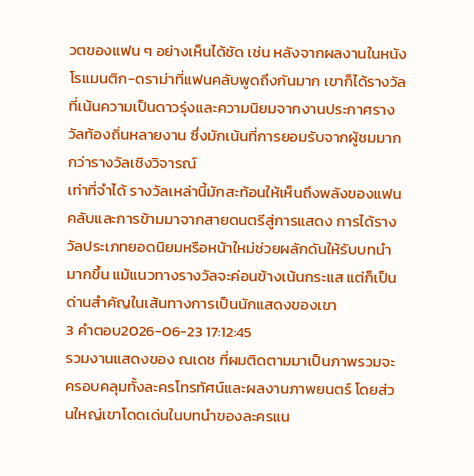วตของแฟน ๆ อย่างเห็นได้ชัด เช่น หลังจากผลงานในหนังโรแมนติก-ดราม่าที่แฟนคลับพูดถึงกันมาก เขาก็ได้รางวัลที่เน้นความเป็นดาวรุ่งและความนิยมจากงานประกาศรางวัลท้องถิ่นหลายงาน ซึ่งมักเน้นที่การยอมรับจากผู้ชมมากกว่ารางวัลเชิงวิจารณ์
เท่าที่จำได้ รางวัลเหล่านี้มักสะท้อนให้เห็นถึงพลังของแฟนคลับและการข้ามมาจากสายดนตรีสู่การแสดง การได้รางวัลประเภทยอดนิยมหรือหน้าใหม่ช่วยผลักดันให้รับบทนำมากขึ้น แม้แนวทางรางวัลจะค่อนข้างเน้นกระแส แต่ก็เป็นด่านสำคัญในเส้นทางการเป็นนักแสดงของเขา
3 คำตอบ2026-06-23 17:12:45
รวมงานแสดงของ ณเดช ที่ผมติดตามมาเป็นภาพรวมจะครอบคลุมทั้งละครโทรทัศน์และผลงานภาพยนตร์ โดยส่วนใหญ่เขาโดดเด่นในบทนำของละครแน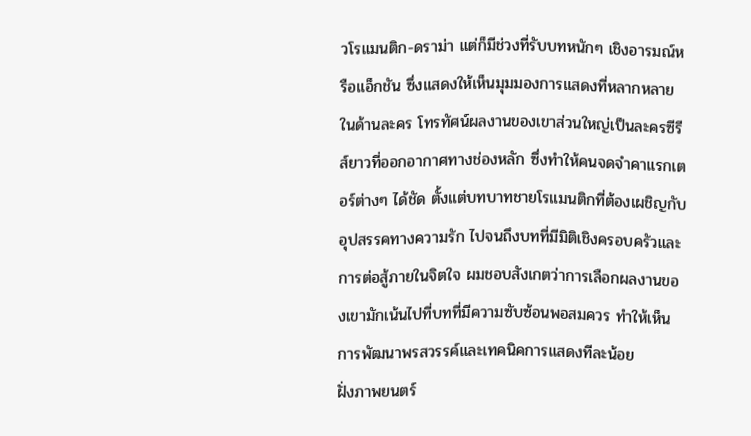วโรแมนติก-ดราม่า แต่ก็มีช่วงที่รับบทหนักๆ เชิงอารมณ์หรือแอ็กชัน ซึ่งแสดงให้เห็นมุมมองการแสดงที่หลากหลาย
ในด้านละคร โทรทัศน์ผลงานของเขาส่วนใหญ่เป็นละครซีรีส์ยาวที่ออกอากาศทางช่องหลัก ซึ่งทำให้คนจดจำคาแรกเตอร์ต่างๆ ได้ชัด ตั้งแต่บทบาทชายโรแมนติกที่ต้องเผชิญกับอุปสรรคทางความรัก ไปจนถึงบทที่มีมิติเชิงครอบครัวและการต่อสู้ภายในจิตใจ ผมชอบสังเกตว่าการเลือกผลงานของเขามักเน้นไปที่บทที่มีความซับซ้อนพอสมควร ทำให้เห็นการพัฒนาพรสวรรค์และเทคนิคการแสดงทีละน้อย
ฝั่งภาพยนตร์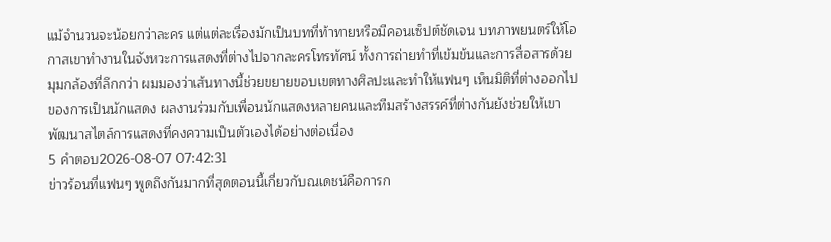แม้จำนวนจะน้อยกว่าละคร แต่แต่ละเรื่องมักเป็นบทที่ท้าทายหรือมีคอนเซ็ปต์ชัดเจน บทภาพยนตร์ให้โอกาสเขาทำงานในจังหวะการแสดงที่ต่างไปจากละครโทรทัศน์ ทั้งการถ่ายทำที่เข้มข้นและการสื่อสารด้วยมุมกล้องที่ลึกกว่า ผมมองว่าเส้นทางนี้ช่วยขยายขอบเขตทางศิลปะและทำให้แฟนๆ เห็นมิติที่ต่างออกไปของการเป็นนักแสดง ผลงานร่วมกับเพื่อนนักแสดงหลายคนและทีมสร้างสรรค์ที่ต่างกันยังช่วยให้เขาพัฒนาสไตล์การแสดงที่คงความเป็นตัวเองได้อย่างต่อเนื่อง
5 คำตอบ2026-08-07 07:42:31
ข่าวร้อนที่แฟนๆ พูดถึงกันมากที่สุดตอนนี้เกี่ยวกับณเดชน์คือการก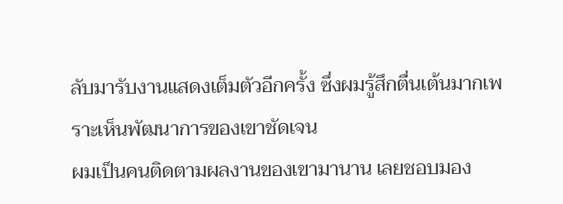ลับมารับงานแสดงเต็มตัวอีกครั้ง ซึ่งผมรู้สึกตื่นเต้นมากเพราะเห็นพัฒนาการของเขาชัดเจน
ผมเป็นคนติดตามผลงานของเขามานาน เลยชอบมอง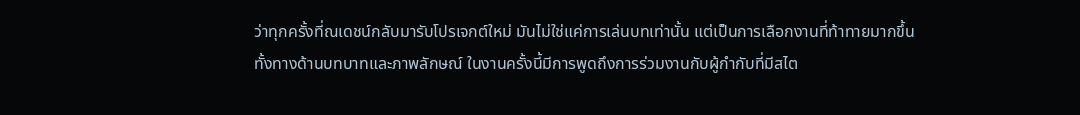ว่าทุกครั้งที่ณเดชน์กลับมารับโปรเจกต์ใหม่ มันไม่ใช่แค่การเล่นบทเท่านั้น แต่เป็นการเลือกงานที่ท้าทายมากขึ้น ทั้งทางด้านบทบาทและภาพลักษณ์ ในงานครั้งนี้มีการพูดถึงการร่วมงานกับผู้กำกับที่มีสไต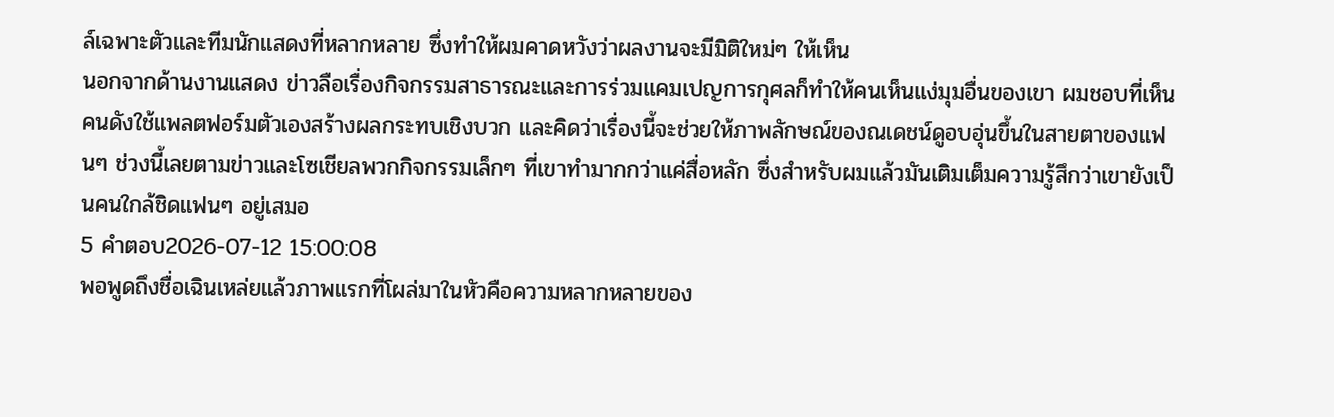ล์เฉพาะตัวและทีมนักแสดงที่หลากหลาย ซึ่งทำให้ผมคาดหวังว่าผลงานจะมีมิติใหม่ๆ ให้เห็น
นอกจากด้านงานแสดง ข่าวลือเรื่องกิจกรรมสาธารณะและการร่วมแคมเปญการกุศลก็ทำให้คนเห็นแง่มุมอื่นของเขา ผมชอบที่เห็นคนดังใช้แพลตฟอร์มตัวเองสร้างผลกระทบเชิงบวก และคิดว่าเรื่องนี้จะช่วยให้ภาพลักษณ์ของณเดชน์ดูอบอุ่นขึ้นในสายตาของแฟนๆ ช่วงนี้เลยตามข่าวและโซเชียลพวกกิจกรรมเล็กๆ ที่เขาทำมากกว่าแค่สื่อหลัก ซึ่งสำหรับผมแล้วมันเติมเต็มความรู้สึกว่าเขายังเป็นคนใกล้ชิดแฟนๆ อยู่เสมอ
5 คำตอบ2026-07-12 15:00:08
พอพูดถึงชื่อเฉินเหล่ยแล้วภาพแรกที่โผล่มาในหัวคือความหลากหลายของ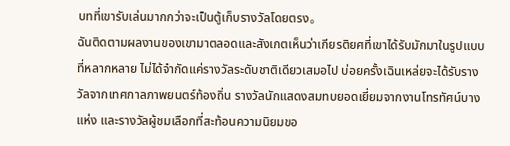บทที่เขารับเล่นมากกว่าจะเป็นตู้เก็บรางวัลโดยตรง。
ฉันติดตามผลงานของเขามาตลอดและสังเกตเห็นว่าเกียรติยศที่เขาได้รับมักมาในรูปแบบที่หลากหลาย ไม่ได้จำกัดแค่รางวัลระดับชาติเดียวเสมอไป บ่อยครั้งเฉินเหล่ยจะได้รับรางวัลจากเทศกาลภาพยนตร์ท้องถิ่น รางวัลนักแสดงสมทบยอดเยี่ยมจากงานโทรทัศน์บางแห่ง และรางวัลผู้ชมเลือกที่สะท้อนความนิยมขอ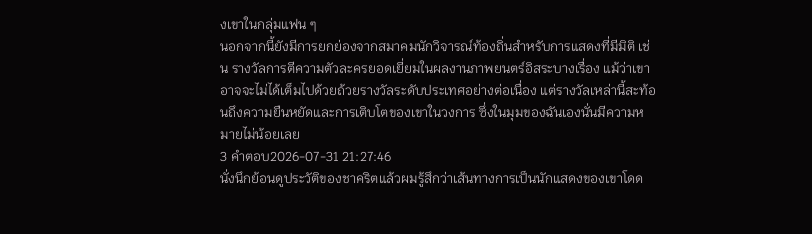งเขาในกลุ่มแฟน ๆ
นอกจากนี้ยังมีการยกย่องจากสมาคมนักวิจารณ์ท้องถิ่นสำหรับการแสดงที่มีมิติ เช่น รางวัลการตีความตัวละครยอดเยี่ยมในผลงานภาพยนตร์อิสระบางเรื่อง แม้ว่าเขาอาจจะไม่ได้เต็มไปด้วยถ้วยรางวัลระดับประเทศอย่างต่อเนื่อง แต่รางวัลเหล่านี้สะท้อนถึงความยืนหยัดและการเติบโตของเขาในวงการ ซึ่งในมุมของฉันเองนั่นมีความหมายไม่น้อยเลย
3 คำตอบ2026-07-31 21:27:46
นั่งนึกย้อนดูประวัติของชาคริตแล้วผมรู้สึกว่าเส้นทางการเป็นนักแสดงของเขาโดด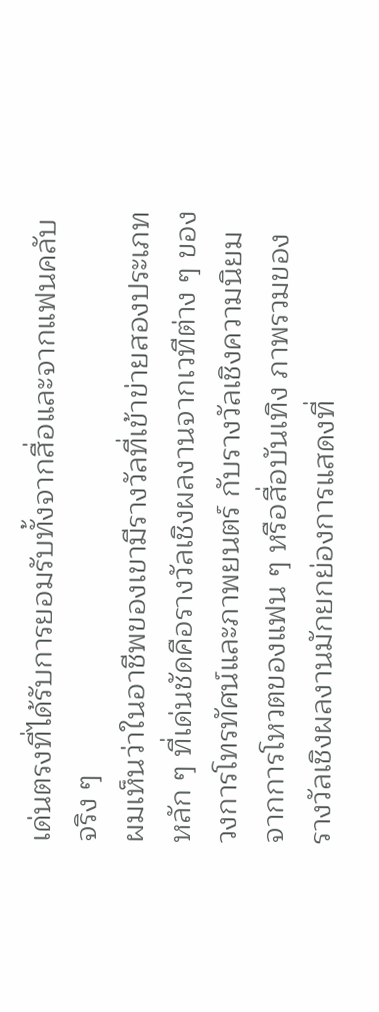เด่นตรงที่ได้รับการยอมรับทั้งจากสื่อและจากแฟนคลับจริง ๆ
ผมเห็นว่าในอาชีพของเขามีรางวัลที่เข้าข่ายสองประเภทหลัก ๆ ที่เด่นชัดคือรางวัลเชิงผลงานจากเวทีต่าง ๆ ของวงการโทรทัศน์และภาพยนตร์ กับรางวัลเชิงความนิยมจากการโหวตของแฟน ๆ หรือสื่อบันเทิง ภาพรวมของรางวัลเชิงผลงานมักยกย่องการแสดงที่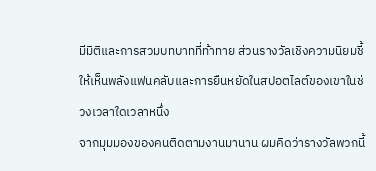มีมิติและการสวมบทบาทที่ท้าทาย ส่วนรางวัลเชิงความนิยมชี้ให้เห็นพลังแฟนคลับและการยืนหยัดในสปอตไลต์ของเขาในช่วงเวลาใดเวลาหนึ่ง
จากมุมมองของคนติดตามงานมานาน ผมคิดว่ารางวัลพวกนี้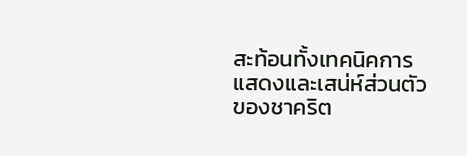สะท้อนทั้งเทคนิคการแสดงและเสน่ห์ส่วนตัวของชาคริต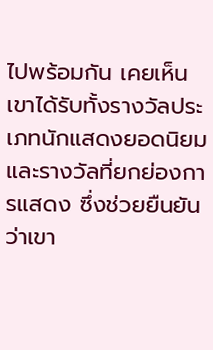ไปพร้อมกัน เคยเห็นเขาได้รับทั้งรางวัลประเภทนักแสดงยอดนิยมและรางวัลที่ยกย่องการแสดง ซึ่งช่วยยืนยันว่าเขา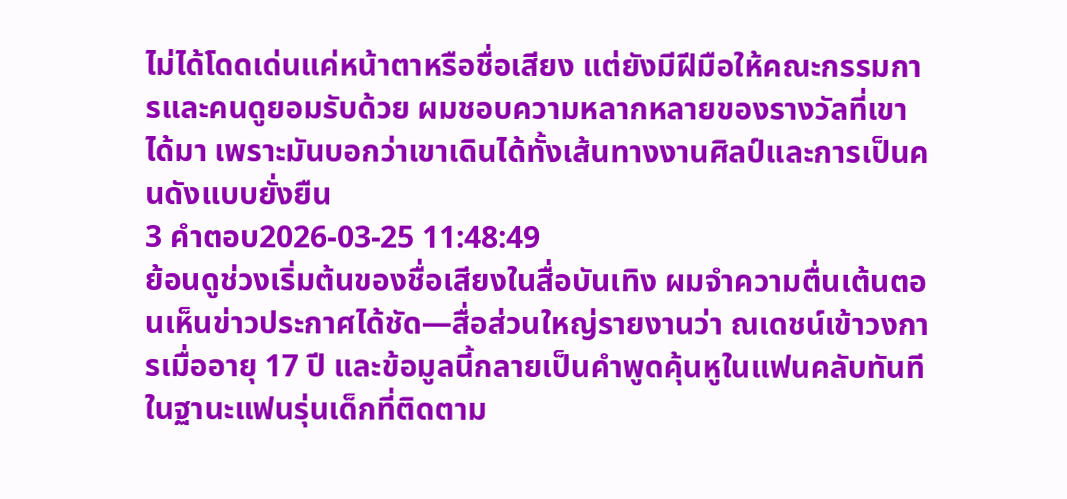ไม่ได้โดดเด่นแค่หน้าตาหรือชื่อเสียง แต่ยังมีฝีมือให้คณะกรรมการและคนดูยอมรับด้วย ผมชอบความหลากหลายของรางวัลที่เขาได้มา เพราะมันบอกว่าเขาเดินได้ทั้งเส้นทางงานศิลป์และการเป็นคนดังแบบยั่งยืน
3 คำตอบ2026-03-25 11:48:49
ย้อนดูช่วงเริ่มต้นของชื่อเสียงในสื่อบันเทิง ผมจำความตื่นเต้นตอนเห็นข่าวประกาศได้ชัด—สื่อส่วนใหญ่รายงานว่า ณเดชน์เข้าวงการเมื่ออายุ 17 ปี และข้อมูลนี้กลายเป็นคำพูดคุ้นหูในแฟนคลับทันที
ในฐานะแฟนรุ่นเด็กที่ติดตาม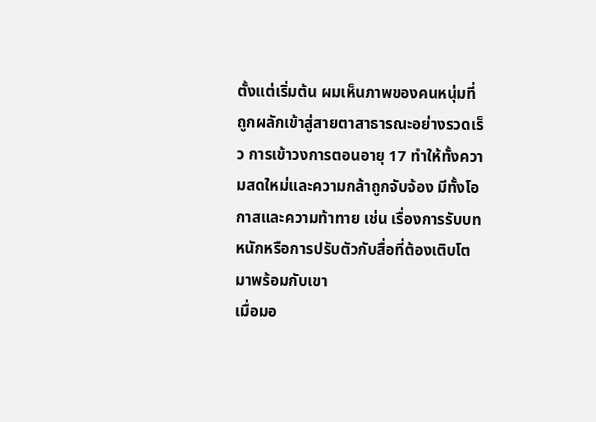ตั้งแต่เริ่มต้น ผมเห็นภาพของคนหนุ่มที่ถูกผลักเข้าสู่สายตาสาธารณะอย่างรวดเร็ว การเข้าวงการตอนอายุ 17 ทำให้ทั้งความสดใหม่และความกล้าถูกจับจ้อง มีทั้งโอกาสและความท้าทาย เช่น เรื่องการรับบทหนักหรือการปรับตัวกับสื่อที่ต้องเติบโตมาพร้อมกับเขา
เมื่อมอ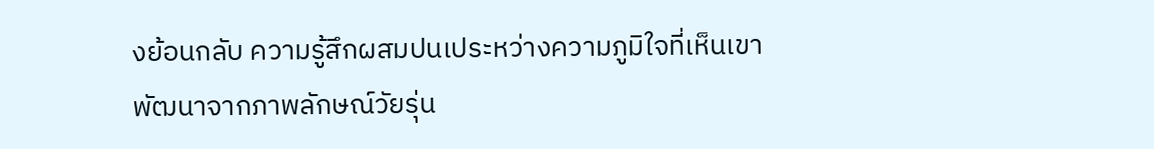งย้อนกลับ ความรู้สึกผสมปนเประหว่างความภูมิใจที่เห็นเขาพัฒนาจากภาพลักษณ์วัยรุ่น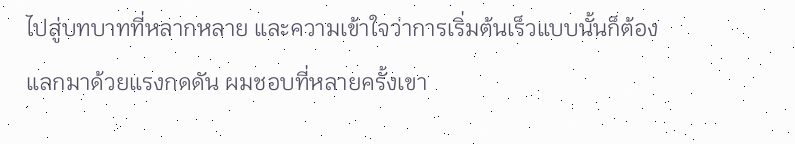ไปสู่บทบาทที่หลากหลาย และความเข้าใจว่าการเริ่มต้นเร็วแบบนั้นก็ต้องแลกมาด้วยแรงกดดัน ผมชอบที่หลายครั้งเขา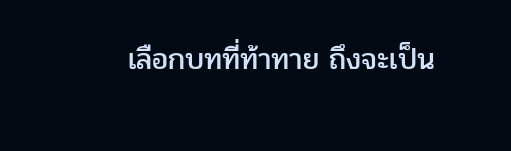เลือกบทที่ท้าทาย ถึงจะเป็น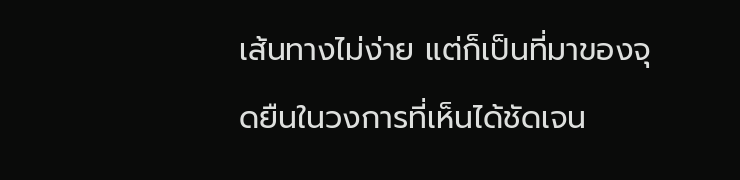เส้นทางไม่ง่าย แต่ก็เป็นที่มาของจุดยืนในวงการที่เห็นได้ชัดเจน